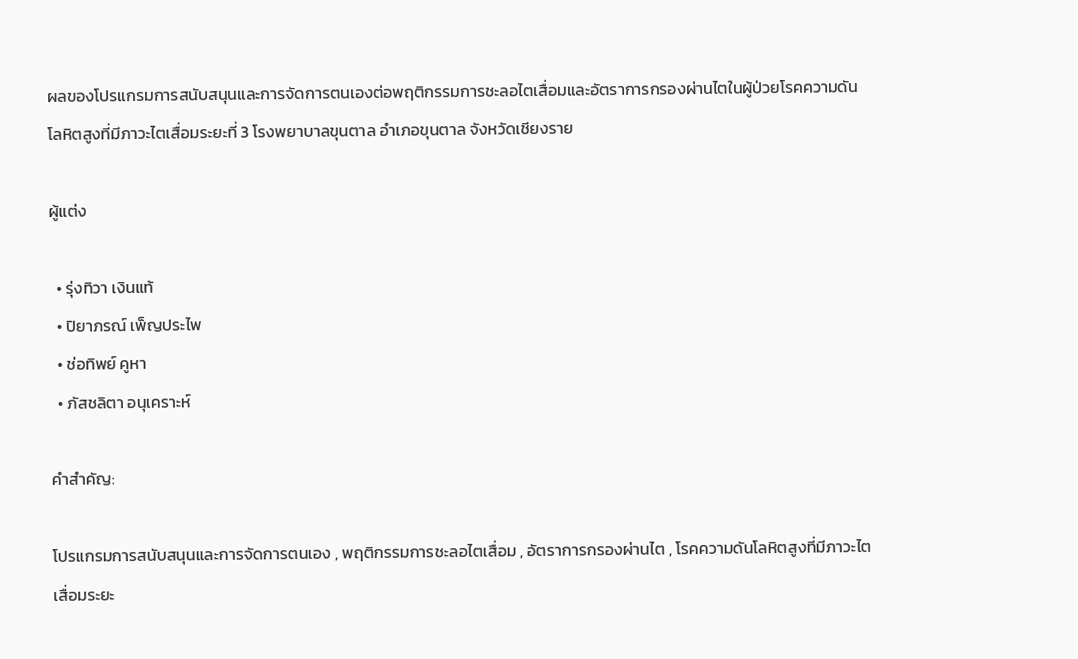ผลของโปรแกรมการสนับสนุนและการจัดการตนเองต่อพฤติกรรมการชะลอไตเสื่อมและอัตราการกรองผ่านไตในผู้ป่วยโรคความดันโลหิตสูงที่มีภาวะไตเสื่อมระยะที่ 3 โรงพยาบาลขุนตาล อำเภอขุนตาล จังหวัดเชียงราย

ผู้แต่ง

  • รุ่งทิวา เงินแท้
  • ปิยาภรณ์ เพ็ญประไพ
  • ช่อทิพย์ คูหา
  • ภัสชลิตา อนุเคราะห์

คำสำคัญ:

โปรแกรมการสนับสนุนและการจัดการตนเอง , พฤติกรรมการชะลอไตเสื่อม , อัตราการกรองผ่านไต , โรคความดันโลหิตสูงที่มีภาวะไตเสื่อมระยะ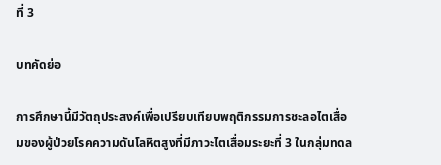ที่ 3

บทคัดย่อ

การศึกษานี้มีวัตถุประสงค์เพื่อเปรียบเทียบพฤติกรรมการชะลอไตเสื่อมของผู้ป่วยโรคความดันโลหิตสูงที่มีภาวะไตเสื่อมระยะที่ 3 ในกลุ่มทดล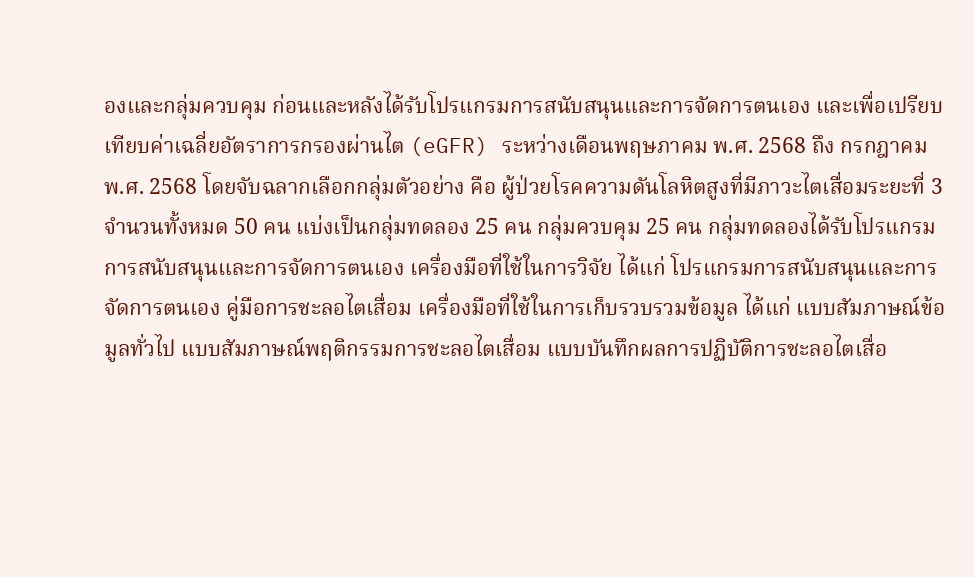องและกลุ่มควบคุม ก่อนและหลังได้รับโปรแกรมการสนับสนุนและการจัดการตนเอง และเพื่อเปรียบเทียบค่าเฉลี่ยอัตราการกรองผ่านไต (eGFR) ระหว่างเดือนพฤษภาคม พ.ศ. 2568 ถึง กรกฎาคม พ.ศ. 2568 โดยจับฉลากเลือกกลุ่มตัวอย่าง คือ ผู้ป่วยโรคความดันโลหิตสูงที่มีภาวะไตเสื่อมระยะที่ 3 จำนวนทั้งหมด 50 คน แบ่งเป็นกลุ่มทดลอง 25 คน กลุ่มควบคุม 25 คน กลุ่มทดลองได้รับโปรแกรมการสนับสนุนและการจัดการตนเอง เครื่องมือที่ใช้ในการวิจัย ได้แก่ โปรแกรมการสนับสนุนและการจัดการตนเอง คู่มือการชะลอไตเสื่อม เครื่องมือที่ใช้ในการเก็บรวบรวมข้อมูล ได้แก่ แบบสัมภาษณ์ข้อมูลทั่วไป แบบสัมภาษณ์พฤติกรรมการชะลอไตเสื่อม แบบบันทึกผลการปฏิบัติการชะลอไตเสื่อ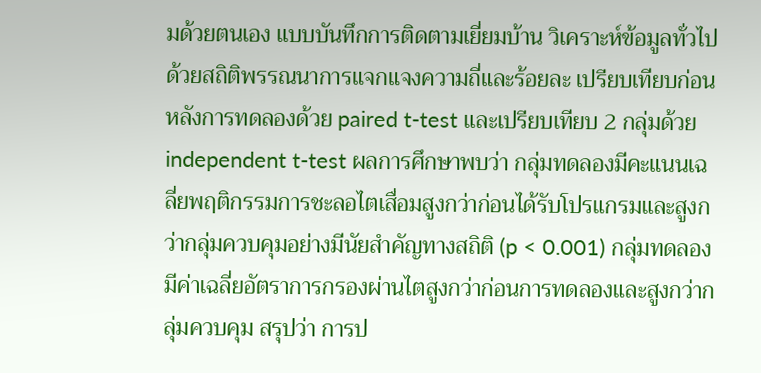มด้วยตนเอง แบบบันทึกการติดตามเยี่ยมบ้าน วิเคราะห์ข้อมูลทั่วไปด้วยสถิติพรรณนาการแจกแจงความถี่และร้อยละ เปรียบเทียบก่อนหลังการทดลองด้วย paired t-test และเปรียบเทียบ 2 กลุ่มด้วย independent t-test ผลการศึกษาพบว่า กลุ่มทดลองมีคะแนนเฉลี่ยพฤติกรรมการชะลอไตเสื่อมสูงกว่าก่อนได้รับโปรแกรมและสูงกว่ากลุ่มควบคุมอย่างมีนัยสำคัญทางสถิติ (p < 0.001) กลุ่มทดลองมีค่าเฉลี่ยอัตราการกรองผ่านไตสูงกว่าก่อนการทดลองและสูงกว่ากลุ่มควบคุม สรุปว่า การป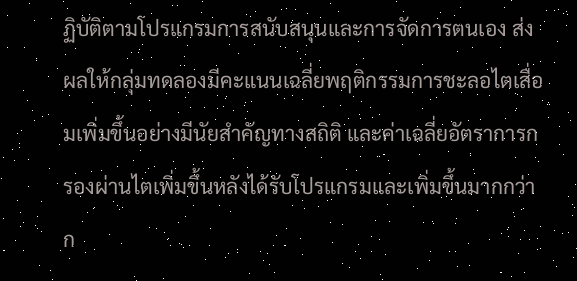ฏิบัติตามโปรแกรมการสนับสนุนและการจัดการตนเอง ส่งผลให้กลุ่มทดลองมีคะแนนเฉลี่ยพฤติกรรมการชะลอไตเสื่อมเพิ่มขึ้นอย่างมีนัยสำคัญทางสถิติ และค่าเฉลี่ยอัตราการกรองผ่านไตเพิ่มขึ้นหลังได้รับโปรแกรมและเพิ่มขึ้นมากกว่าก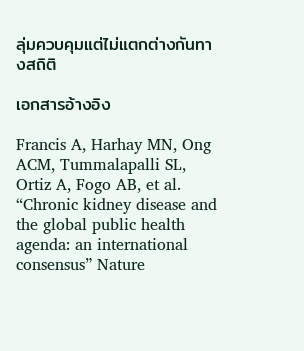ลุ่มควบคุมแต่ไม่แตกต่างกันทางสถิติ

เอกสารอ้างอิง

Francis A, Harhay MN, Ong ACM, Tummalapalli SL, Ortiz A, Fogo AB, et al. “Chronic kidney disease and the global public health agenda: an international consensus” Nature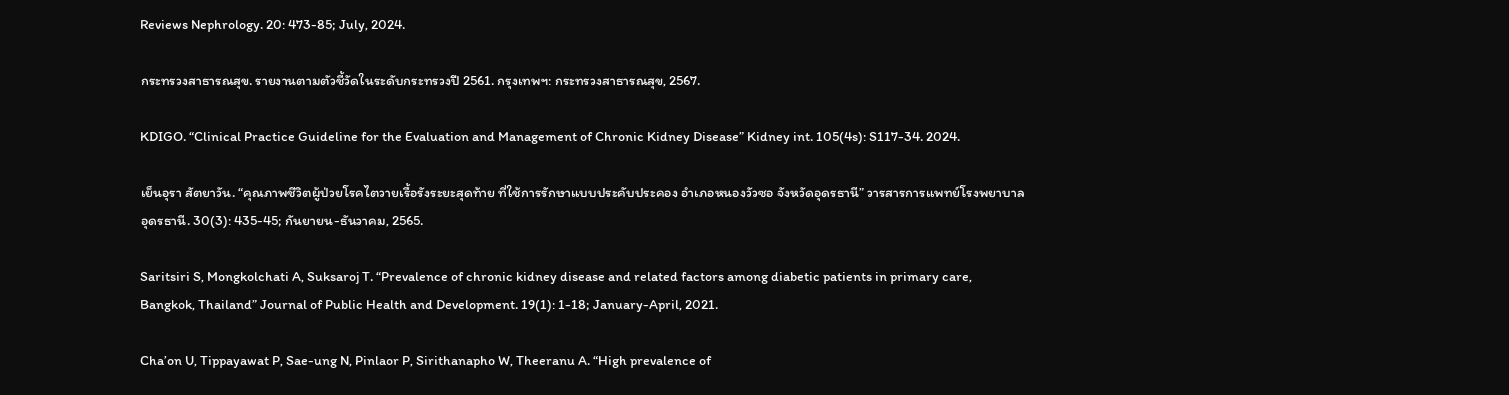Reviews Nephrology. 20: 473-85; July, 2024.

กระทรวงสาธารณสุข. รายงานตามตัวชี้วัดในระดับกระทรวงปี 2561. กรุงเทพฯ: กระทรวงสาธารณสุข, 2567.

KDIGO. “Clinical Practice Guideline for the Evaluation and Management of Chronic Kidney Disease” Kidney int. 105(4s): S117-34. 2024.

เย็นอุรา สัตยาวัน. “คุณภาพชีวิตผู้ป่วยโรคไตวายเรื้อรังระยะสุดท้าย ที่ใช้การรักษาแบบประคับประคอง อําเภอหนองวัวซอ จังหวัดอุดรธานี” วารสารการแพทย์โรงพยาบาลอุดรธานี. 30(3): 435-45; กันยายน-ธันวาคม, 2565.

Saritsiri S, Mongkolchati A, Suksaroj T. “Prevalence of chronic kidney disease and related factors among diabetic patients in primary care, Bangkok, Thailand” Journal of Public Health and Development. 19(1): 1-18; January-April, 2021.

Cha’on U, Tippayawat P, Sae-ung N, Pinlaor P, Sirithanapho W, Theeranu A. “High prevalence of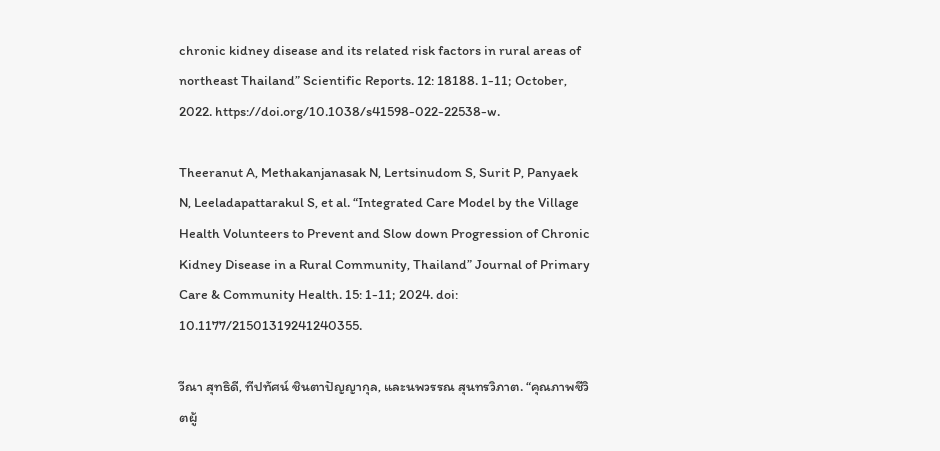chronic kidney disease and its related risk factors in rural areas of northeast Thailand” Scientific Reports. 12: 18188. 1-11; October, 2022. https://doi.org/10.1038/s41598-022-22538-w.

Theeranut A, Methakanjanasak N, Lertsinudom S, Surit P, Panyaek N, Leeladapattarakul S, et al. “Integrated Care Model by the Village Health Volunteers to Prevent and Slow down Progression of Chronic Kidney Disease in a Rural Community, Thailand” Journal of Primary Care & Community Health. 15: 1-11; 2024. doi: 10.1177/21501319241240355.

วีณา สุทธิดี, ทีปทัศน์ ชินตาปัญญากุล, และนพวรรณ สุนทรวิภาต. “คุณภาพชีวิตผู้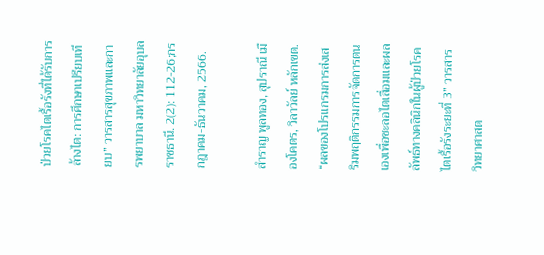ป่วยโรคไตเรื้อรังที่ได้รับการล้างไต: การศึกษาเปรียบเทียบ” วารสารสุขภาพและการพยาบาล มหาวิทยาลัยอุบลราชธานี. 2(2): 112-26;กรกฎาคม-ธันวาคม, 2566.

สำราญ พูลทอง, สุปราณี เมืองโคตร, วิลาวัลย์ หลักเขต. “ผลของโปรแกรมการส่งเสริมพฤติกรรมการจัดการตนเองเพื่อชะลอไตเสื่อมและผลลัพธ์ทางคลินิกในผู้ป่วยโรคไตเรื้อรังระยะที่ 3” วารสารวิทยาศาสต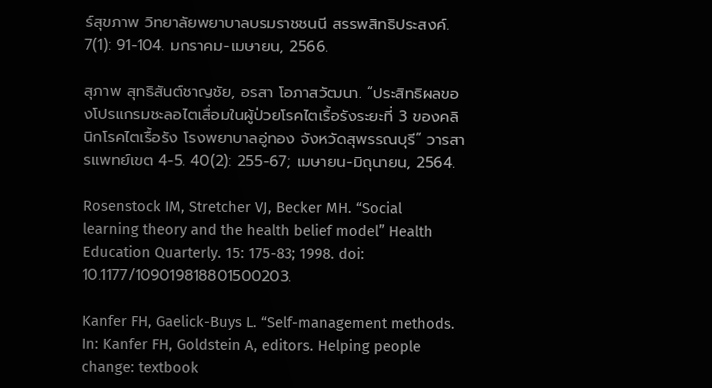ร์สุขภาพ วิทยาลัยพยาบาลบรมราชชนนี สรรพสิทธิประสงค์. 7(1): 91-104. มกราคม-เมษายน, 2566.

สุภาพ สุทธิสันต์ชาญชัย, อรสา โอภาสวัฒนา. “ประสิทธิผลของโปรแกรมชะลอไตเสื่อมในผู้ป่วยโรคไตเรื้อรังระยะที่ 3 ของคลินิกโรคไตเรื้อรัง โรงพยาบาลอู่ทอง จังหวัดสุพรรณบุรี” วารสารแพทย์เขต 4-5. 40(2): 255-67; เมษายน-มิถุนายน, 2564.

Rosenstock IM, Stretcher VJ, Becker MH. “Social learning theory and the health belief model” Health Education Quarterly. 15: 175-83; 1998. doi: 10.1177/109019818801500203.

Kanfer FH, Gaelick-Buys L. “Self-management methods. In: Kanfer FH, Goldstein A, editors. Helping people change: textbook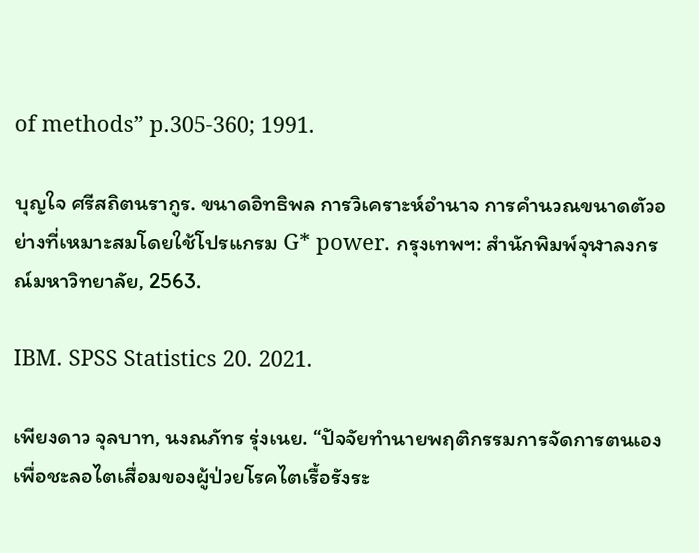of methods” p.305-360; 1991.

บุญใจ ศรีสถิตนรากูร. ขนาดอิทธิพล การวิเคราะห์อำนาจ การคำนวณขนาดตัวอย่างที่เหมาะสมโดยใช้โปรแกรม G* power. กรุงเทพฯ: สำนักพิมพ์จุฬาลงกรณ์มหาวิทยาลัย, 2563.

IBM. SPSS Statistics 20. 2021.

เพียงดาว จุลบาท, นงณภัทร รุ่งเนย. “ปัจจัยทํานายพฤติกรรมการจัดการตนเองเพื่อชะลอไตเสื่อมของผู้ป่วยโรคไตเรื้อรังระ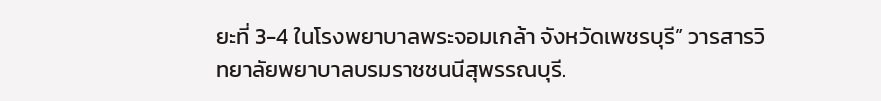ยะที่ 3-4 ในโรงพยาบาลพระจอมเกล้า จังหวัดเพชรบุรี” วารสารวิทยาลัยพยาบาลบรมราชชนนีสุพรรณบุรี.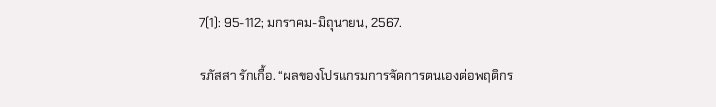7(1): 95-112; มกราคม-มิถุนายน, 2567.

รภัสสา รักเกื้อ. “ผลของโปรแกรมการจัดการตนเองต่อพฤติกร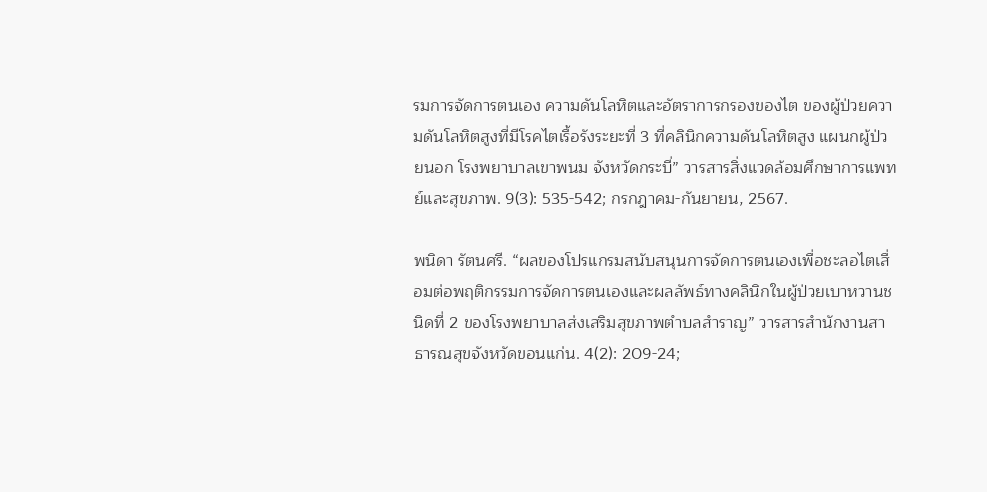รมการจัดการตนเอง ความดันโลหิตและอัตราการกรองของไต ของผู้ป่วยความดันโลหิตสูงที่มีโรคไตเรื้อรังระยะที่ 3 ที่คลินิกความดันโลหิตสูง แผนกผู้ป่วยนอก โรงพยาบาลเขาพนม จังหวัดกระบี่” วารสารสิ่งแวดล้อมศึกษาการแพทย์และสุขภาพ. 9(3): 535-542; กรกฎาคม-กันยายน, 2567.

พนิดา รัตนศรี. “ผลของโปรแกรมสนับสนุนการจัดการตนเองเพื่อชะลอไตเสื่อมต่อพฤติกรรมการจัดการตนเองและผลลัพธ์ทางคลินิกในผู้ป่วยเบาหวานชนิดที่ 2 ของโรงพยาบาลส่งเสริมสุขภาพตำบลสำราญ” วารสารสำนักงานสาธารณสุขจังหวัดขอนแก่น. 4(2): 209-24;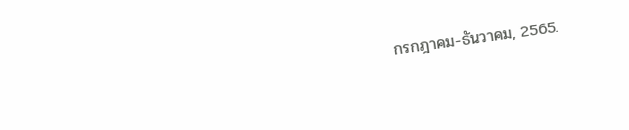กรกฎาคม-ธันวาคม, 2565.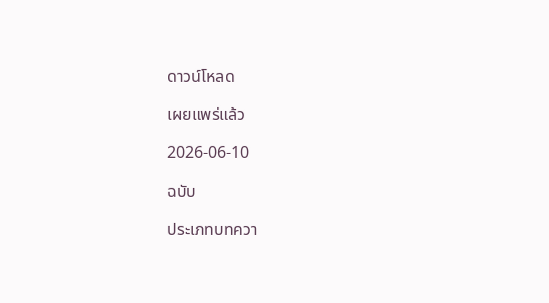ดาวน์โหลด

เผยแพร่แล้ว

2026-06-10

ฉบับ

ประเภทบทควา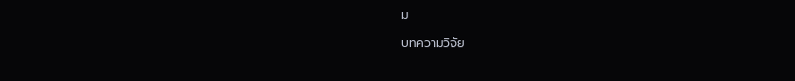ม

บทความวิจัย